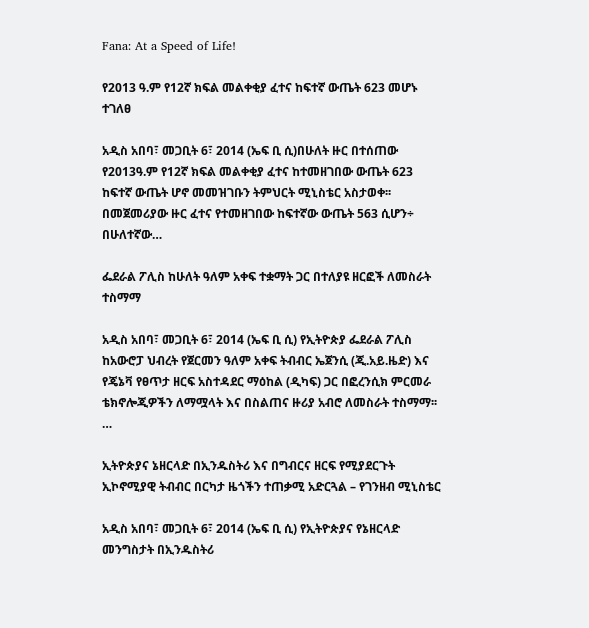Fana: At a Speed of Life!

የ2013 ዓ.ም የ12ኛ ክፍል መልቀቂያ ፈተና ከፍተኛ ውጤት 623 መሆኑ ተገለፀ

አዲስ አበባ፣ መጋቢት 6፣ 2014 (ኤፍ ቢ ሲ)በሁለት ዙር በተሰጠው የ2013ዓ.ም የ12ኛ ክፍል መልቀቂያ ፈተና ከተመዘገበው ውጤት 623 ከፍተኛ ውጤት ሆኖ መመዝገቡን ትምህርት ሚኒስቴር አስታወቀ፡፡ በመጀመሪያው ዙር ፈተና የተመዘገበው ከፍተኛው ውጤት 563 ሲሆን÷ በሁለተኛው…

ፌደራል ፖሊስ ከሁለት ዓለም አቀፍ ተቋማት ጋር በተለያዩ ዘርፎች ለመስራት ተስማማ

አዲስ አበባ፣ መጋቢት 6፣ 2014 (ኤፍ ቢ ሲ) የኢትዮጵያ ፌደራል ፖሊስ ከአውሮፓ ህብረት የጀርመን ዓለም አቀፍ ትብብር ኤጀንሲ (ጂ.አይ.ዜድ) እና የጄኔቫ የፀጥታ ዘርፍ አስተዳደር ማዕከል (ዲካፍ) ጋር በፎረንሲክ ምርመራ ቴክኖሎጂዎችን ለማሟላት እና በስልጠና ዙሪያ አብሮ ለመስራት ተስማማ፡፡…

ኢትዮጵያና ኔዘርላድ በኢንዱስትሪ እና በግብርና ዘርፍ የሚያደርጉት ኢኮኖሚያዊ ትብብር በርካታ ዜጎችን ተጠቃሚ አድርጓል – የገንዘብ ሚኒስቴር

አዲስ አበባ፣ መጋቢት 6፣ 2014 (ኤፍ ቢ ሲ) የኢትዮጵያና የኔዘርላድ መንግስታት በኢንዱስትሪ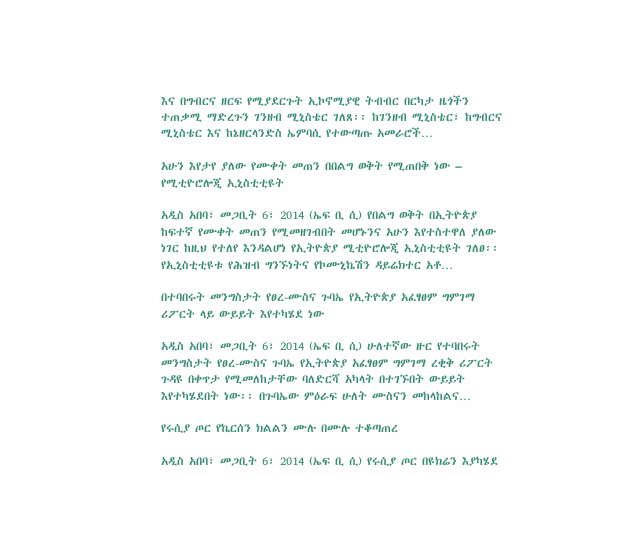እና በግብርና ዘርፍ የሚያደርጉት ኢኮኖሚያዊ ትብብር በርካታ ዜጎችን ተጠቃሚ ማድረጉን ገንዘብ ሚኒስቴር ገለጸ፡፡ ከገንዘብ ሚኒስቴር፣ ከግብርና ሚኒስቴር እና ከኔዘርላንድስ ኤምባሲ የተውጣጡ አመራሮች…

አሁን እየታየ ያለው የሙቀት መጠን በበልግ ወቅት የሚጠበቅ ነው – የሚቲዮሮሎጂ ኢኒስቲቲዩት

አዲስ አበባ፣ መጋቢት 6፣ 2014 (ኤፍ ቢ ሲ) የበልግ ወቅት በኢትዮጵያ ከፍተኛ የሙቀት መጠን የሚመዘገብበት መሆኑንና አሁን እየተስተዋለ ያለው ነገር ከዚህ የተለየ እንዳልሆነ የኢትዮጵያ ሚቲዮሮሎጂ ኢኒስቲቲዩት ገለፀ፡፡ የኢኒስቲቲዩቱ የሕዝብ ግንኙነትና የኮሙኒኬሽን ዳይሬክተር አቶ…

በተባበሩት መንግስታት የፀረ-ሙስና ጉባኤ የኢትዮጵያ አፈፃፀም ግምገማ ሪፖርት ላይ ውይይት እየተካሄደ ነው

አዲስ አበባ፣ መጋቢት 6፣ 2014 (ኤፍ ቢ ሲ) ሁለተኛው ዙር የተባበሩት መንግስታት የፀረ-ሙስና ጉባኤ የኢትዮጵያ አፈፃፀም ግምገማ ረቂቅ ሪፖርት ጉዳዩ በቀጥታ የሚመለከታቸው ባለድርሻ አካላት በተገኙበት ውይይት እየተካሄደበት ነው፡፡ በጉባኤው ምዕራፍ ሁለት ሙስናን መከላከልና…

የሩሲያ ጦር የኬርሰን ክልልን ሙሉ በሙሉ ተቆጣጠረ

አዲስ አበባ፣ መጋቢት 6፣ 2014 (ኤፍ ቢ ሲ) የሩሲያ ጦር በዩክሬን እያካሄደ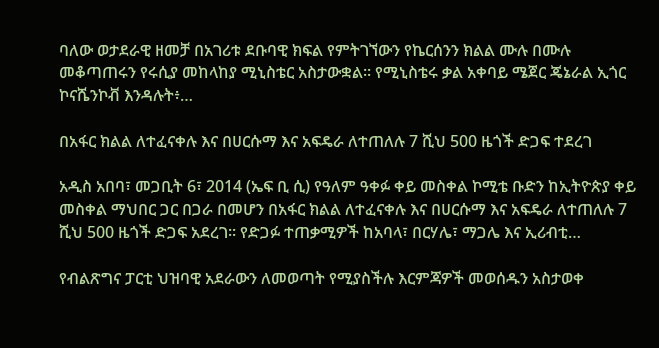ባለው ወታደራዊ ዘመቻ በአገሪቱ ደቡባዊ ክፍል የምትገኘውን የኬርሰንን ክልል ሙሉ በሙሉ መቆጣጠሩን የሩሲያ መከላከያ ሚኒስቴር አስታውቋል፡፡ የሚኒስቴሩ ቃል አቀባይ ሜጀር ጄኔራል ኢጎር ኮናሼንኮቭ እንዳሉት፥…

በአፋር ክልል ለተፈናቀሉ እና በሀርሱማ እና አፍዴራ ለተጠለሉ 7 ሺህ 500 ዜጎች ድጋፍ ተደረገ

አዲስ አበባ፣ መጋቢት 6፣ 2014 (ኤፍ ቢ ሲ) የዓለም ዓቀፉ ቀይ መስቀል ኮሚቴ ቡድን ከኢትዮጵያ ቀይ መስቀል ማህበር ጋር በጋራ በመሆን በአፋር ክልል ለተፈናቀሉ እና በሀርሱማ እና አፍዴራ ለተጠለሉ 7 ሺህ 500 ዜጎች ድጋፍ አደረገ፡፡ የድጋፉ ተጠቃሚዎች ከአባላ፣ በርሃሌ፣ ማጋሌ እና ኢሪብቲ…

የብልጽግና ፓርቲ ህዝባዊ አደራውን ለመወጣት የሚያስችሉ እርምጃዎች መወሰዱን አስታወቀ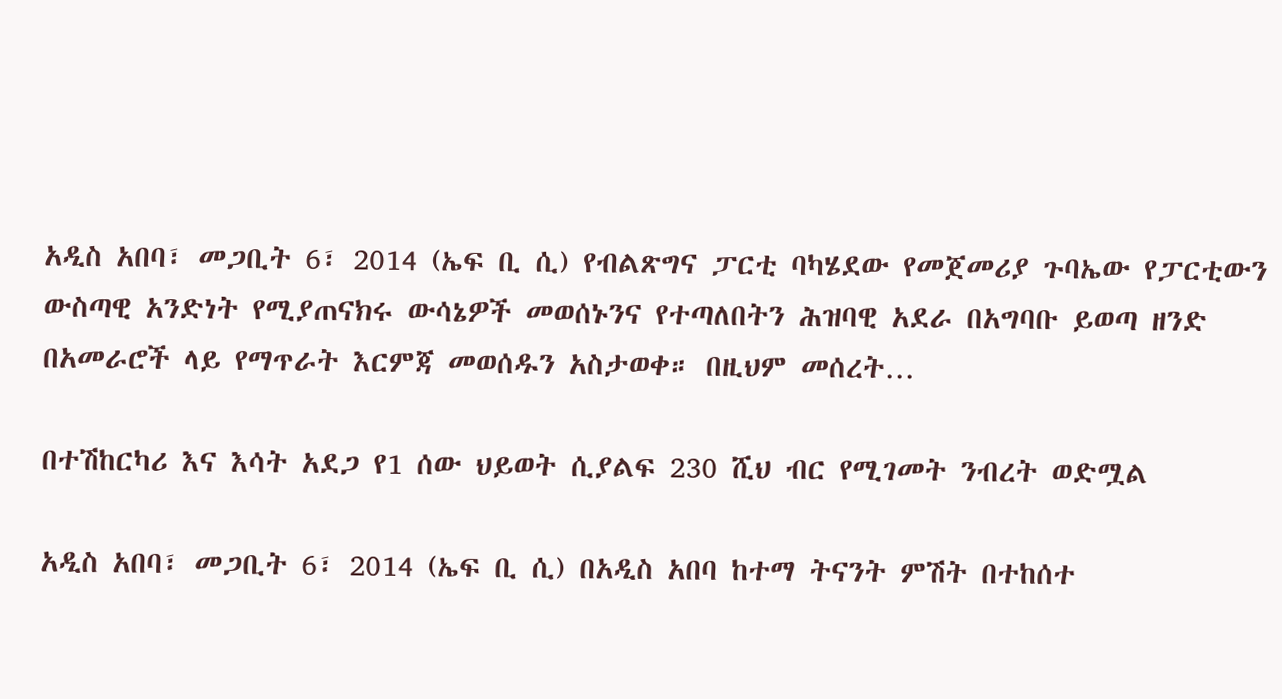አዲስ አበባ፣ መጋቢት 6፣ 2014 (ኤፍ ቢ ሲ) የብልጽግና ፓርቲ ባካሄደው የመጀመሪያ ጉባኤው የፓርቲውን ውስጣዊ አንድነት የሚያጠናክሩ ውሳኔዎች መወሰኑንና የተጣለበትን ሕዝባዊ አደራ በአግባቡ ይወጣ ዘንድ በአመራሮች ላይ የማጥራት እርምጃ መወሰዱን አስታወቀ። በዚህም መሰረት…

በተሽከርካሪ እና እሳት አደጋ የ1 ሰው ህይወት ሲያልፍ 230 ሺህ ብር የሚገመት ንብረት ወድሟል

አዲስ አበባ፣ መጋቢት 6፣ 2014 (ኤፍ ቢ ሲ) በአዲስ አበባ ከተማ ትናንት ምሽት በተከሰተ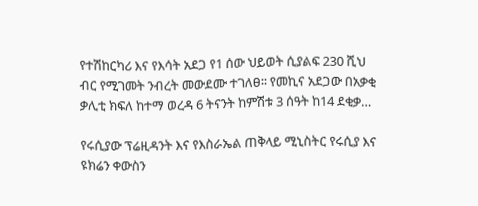የተሽከርካሪ እና የእሳት አደጋ የ1 ሰው ህይወት ሲያልፍ 230 ሺህ ብር የሚገመት ንብረት መውደሙ ተገለፀ፡፡ የመኪና አደጋው በአቃቂ ቃሊቲ ክፍለ ከተማ ወረዳ 6 ትናንት ከምሽቱ 3 ሰዓት ከ14 ደቂቃ…

የሩሲያው ፕሬዚዳንት እና የእስራኤል ጠቅላይ ሚኒስትር የሩሲያ እና ዩክሬን ቀውስን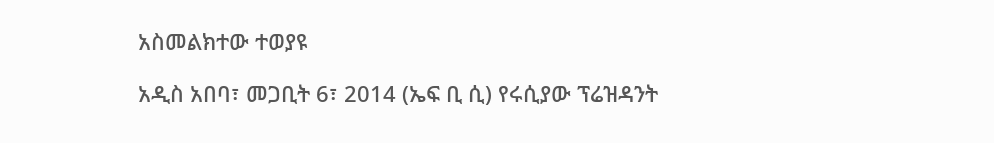አስመልክተው ተወያዩ

አዲስ አበባ፣ መጋቢት 6፣ 2014 (ኤፍ ቢ ሲ) የሩሲያው ፕሬዝዳንት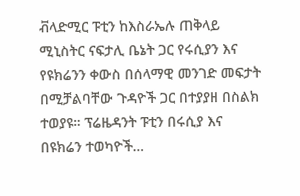ቭላድሚር ፑቲን ከእስራኤሉ ጠቅላይ ሚኒስትር ናፍታሊ ቤኔት ጋር የሩሲያን እና የዩክሬንን ቀውስ በሰላማዊ መንገድ መፍታት በሚቻልባቸው ጉዳዮች ጋር በተያያዘ በስልክ ተወያዩ። ፕሬዜዳንት ፑቲን በሩሲያ እና በዩክሬን ተወካዮች…